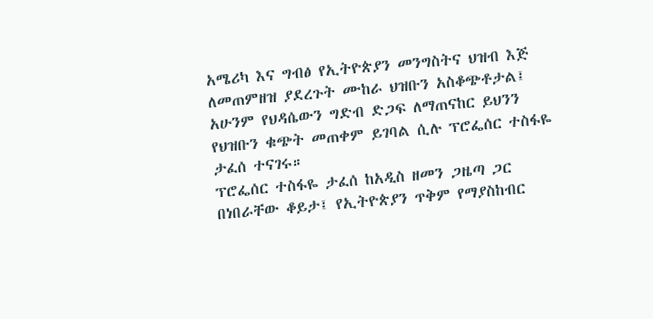አሜሪካ እና ግብፅ የኢትዮጵያን መንግስትና ህዝብ እጅ ለመጠምዘዝ ያደረጉት ሙከራ ህዝቡን አስቆጭቶታል፤ አሁንም የህዳሴውን ግድብ ድጋፍ ለማጠናከር ይህንን የህዝቡን ቁጭት መጠቀም ይገባል ሲሉ ፕሮፌሰር ተስፋዬ ታፈሰ ተናገሩ።
ፕሮፌሰር ተስፋዬ ታፈሰ ከአዲስ ዘመን ጋዜጣ ጋር በነበራቸው ቆይታ፤ የኢትዮጵያን ጥቅም የማያስከብር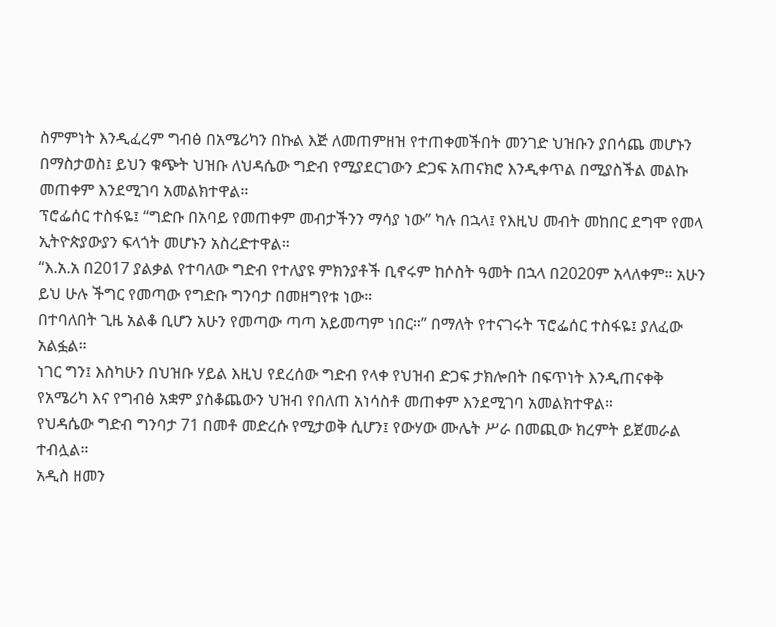ስምምነት እንዲፈረም ግብፅ በአሜሪካን በኩል እጅ ለመጠምዘዝ የተጠቀመችበት መንገድ ህዝቡን ያበሳጨ መሆኑን በማስታወስ፤ ይህን ቁጭት ህዝቡ ለህዳሴው ግድብ የሚያደርገውን ድጋፍ አጠናክሮ እንዲቀጥል በሚያስችል መልኩ መጠቀም እንደሚገባ አመልክተዋል።
ፕሮፌሰር ተስፋዬ፤ “ግድቡ በአባይ የመጠቀም መብታችንን ማሳያ ነው” ካሉ በኋላ፤ የእዚህ መብት መከበር ደግሞ የመላ ኢትዮጵያውያን ፍላጎት መሆኑን አስረድተዋል።
“እ.አ.አ በ2017 ያልቃል የተባለው ግድብ የተለያዩ ምክንያቶች ቢኖሩም ከሶስት ዓመት በኋላ በ2020ም አላለቀም። አሁን ይህ ሁሉ ችግር የመጣው የግድቡ ግንባታ በመዘግየቱ ነው።
በተባለበት ጊዜ አልቆ ቢሆን አሁን የመጣው ጣጣ አይመጣም ነበር።” በማለት የተናገሩት ፕሮፌሰር ተስፋዬ፤ ያለፈው አልፏል።
ነገር ግን፤ እስካሁን በህዝቡ ሃይል እዚህ የደረሰው ግድብ የላቀ የህዝብ ድጋፍ ታክሎበት በፍጥነት እንዲጠናቀቅ የአሜሪካ እና የግብፅ አቋም ያስቆጨውን ህዝብ የበለጠ አነሳስቶ መጠቀም እንደሚገባ አመልክተዋል።
የህዳሴው ግድብ ግንባታ 71 በመቶ መድረሱ የሚታወቅ ሲሆን፤ የውሃው ሙሌት ሥራ በመጪው ክረምት ይጀመራል ተብሏል።
አዲስ ዘመን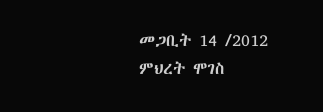መጋቢት 14 /2012
ምህረት ሞገስ